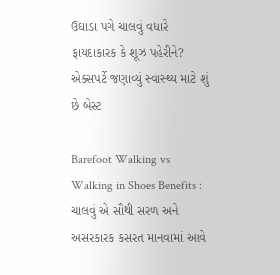ઉઘાડા પગે ચાલવું વધારે ફાયદાકારક કે શૂઝ પહેરીને? એક્સપર્ટે જણાવ્યું સ્વાસ્થ્ય માટે શું છે બેસ્ટ

Barefoot Walking vs Walking in Shoes Benefits : ચાલવું એ સૌથી સરળ અને અસરકારક કસરત માનવામાં આવે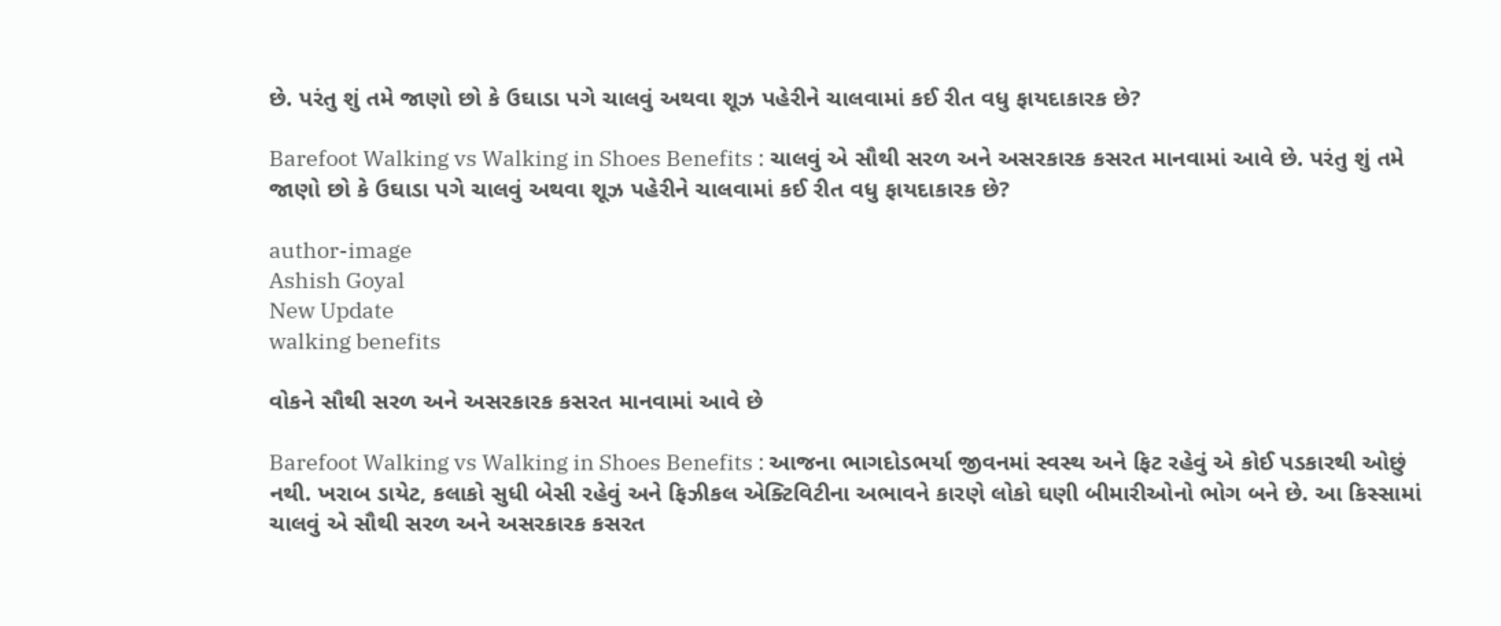છે. પરંતુ શું તમે જાણો છો કે ઉઘાડા પગે ચાલવું અથવા શૂઝ પહેરીને ચાલવામાં કઈ રીત વધુ ફાયદાકારક છે?

Barefoot Walking vs Walking in Shoes Benefits : ચાલવું એ સૌથી સરળ અને અસરકારક કસરત માનવામાં આવે છે. પરંતુ શું તમે જાણો છો કે ઉઘાડા પગે ચાલવું અથવા શૂઝ પહેરીને ચાલવામાં કઈ રીત વધુ ફાયદાકારક છે?

author-image
Ashish Goyal
New Update
walking benefits

વોકને સૌથી સરળ અને અસરકારક કસરત માનવામાં આવે છે

Barefoot Walking vs Walking in Shoes Benefits : આજના ભાગદોડભર્યા જીવનમાં સ્વસ્થ અને ફિટ રહેવું એ કોઈ પડકારથી ઓછું નથી. ખરાબ ડાયેટ, કલાકો સુધી બેસી રહેવું અને ફિઝીકલ એક્ટિવિટીના અભાવને કારણે લોકો ઘણી બીમારીઓનો ભોગ બને છે. આ કિસ્સામાં ચાલવું એ સૌથી સરળ અને અસરકારક કસરત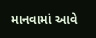માનવામાં આવે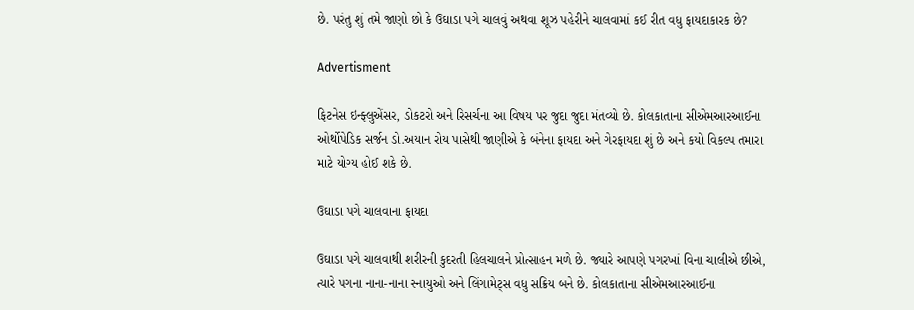છે. પરંતુ શું તમે જાણો છો કે ઉઘાડા પગે ચાલવું અથવા શૂઝ પહેરીને ચાલવામાં કઈ રીત વધુ ફાયદાકારક છે?

Advertisment

ફિટનેસ ઇન્ફ્લુએંસર, ડોકટરો અને રિસર્ચના આ વિષય પર જુદા જુદા મંતવ્યો છે. કોલકાતાના સીએમઆરઆઈના ઓર્થોપેડિક સર્જન ડો.અયાન રોય પાસેથી જાણીએ કે બંનેના ફાયદા અને ગેરફાયદા શું છે અને કયો વિકલ્પ તમારા માટે યોગ્ય હોઈ શકે છે.

ઉઘાડા પગે ચાલવાના ફાયદા

ઉઘાડા પગે ચાલવાથી શરીરની કુદરતી હિલચાલને પ્રોત્સાહન મળે છે. જ્યારે આપણે પગરખાં વિના ચાલીએ છીએ, ત્યારે પગના નાના-નાના સ્નાયુઓ અને લિંગામેટ્સ વધુ સક્રિય બને છે. કોલકાતાના સીએમઆરઆઈના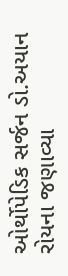ઓર્થોપેડિક સર્જન ડો.અયાન રોયના જણાવ્યા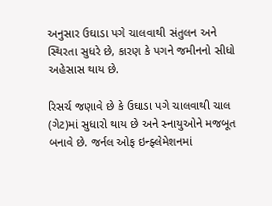અનુસાર ઉઘાડા પગે ચાલવાથી સંતુલન અને સ્થિરતા સુધરે છે, કારણ કે પગને જમીનનો સીધો અહેસાસ થાય છે.

રિસર્ચ જણાવે છે કે ઉઘાડા પગે ચાલવાથી ચાલ (ગેટ)માં સુધારો થાય છે અને સ્નાયુઓને મજબૂત બનાવે છે. જર્નલ ઓફ ઇન્ફ્લેમેશનમાં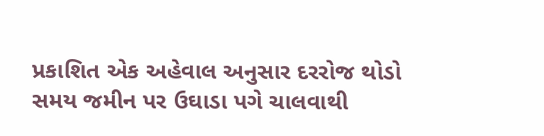પ્રકાશિત એક અહેવાલ અનુસાર દરરોજ થોડો સમય જમીન પર ઉઘાડા પગે ચાલવાથી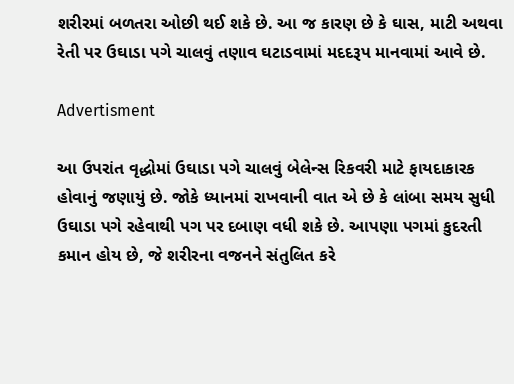શરીરમાં બળતરા ઓછી થઈ શકે છે. આ જ કારણ છે કે ઘાસ, માટી અથવા રેતી પર ઉઘાડા પગે ચાલવું તણાવ ઘટાડવામાં મદદરૂપ માનવામાં આવે છે.

Advertisment

આ ઉપરાંત વૃદ્ધોમાં ઉઘાડા પગે ચાલવું બેલેન્સ રિકવરી માટે ફાયદાકારક હોવાનું જણાયું છે. જોકે ધ્યાનમાં રાખવાની વાત એ છે કે લાંબા સમય સુધી ઉઘાડા પગે રહેવાથી પગ પર દબાણ વધી શકે છે. આપણા પગમાં કુદરતી કમાન હોય છે, જે શરીરના વજનને સંતુલિત કરે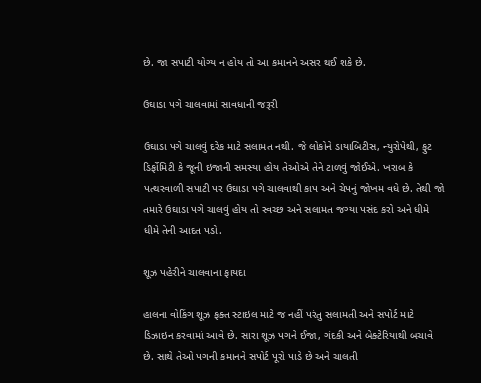છે. જા સપાટી યોગ્ય ન હોય તો આ કમાનને અસર થઈ શકે છે.

ઉઘાડા પગે ચાલવામાં સાવધાની જરૂરી

ઉઘાડા પગે ચાલવું દરેક માટે સલામત નથી. જે લોકોને ડાયાબિટીસ, ન્યુરોપેથી, ફુટ ડિર્ફોમિટી કે જૂની ઇજાની સમસ્યા હોય તેઓએ તેને ટાળવું જોઈએ. ખરાબ કે પત્થરવાળી સપાટી પર ઉઘાડા પગે ચાલવાથી કાપ અને ચેપનું જોખમ વધે છે. તેથી જો તમારે ઉઘાડા પગે ચાલવું હોય તો સ્વચ્છ અને સલામત જગ્યા પસંદ કરો અને ધીમે ધીમે તેની આદત પડો.

શૂઝ પહેરીને ચાલવાના ફાયદા

હાલના વોકિંગ શૂઝ ફક્ત સ્ટાઇલ માટે જ નહીં પરંતુ સલામતી અને સપોર્ટ માટે ડિઝાઇન કરવામાં આવે છે. સારા શૂઝ પગને ઈજા, ગંદકી અને બેક્ટેરિયાથી બચાવે છે. સાથે તેઓ પગની કમાનને સપોર્ટ પૂરો પાડે છે અને ચાલતી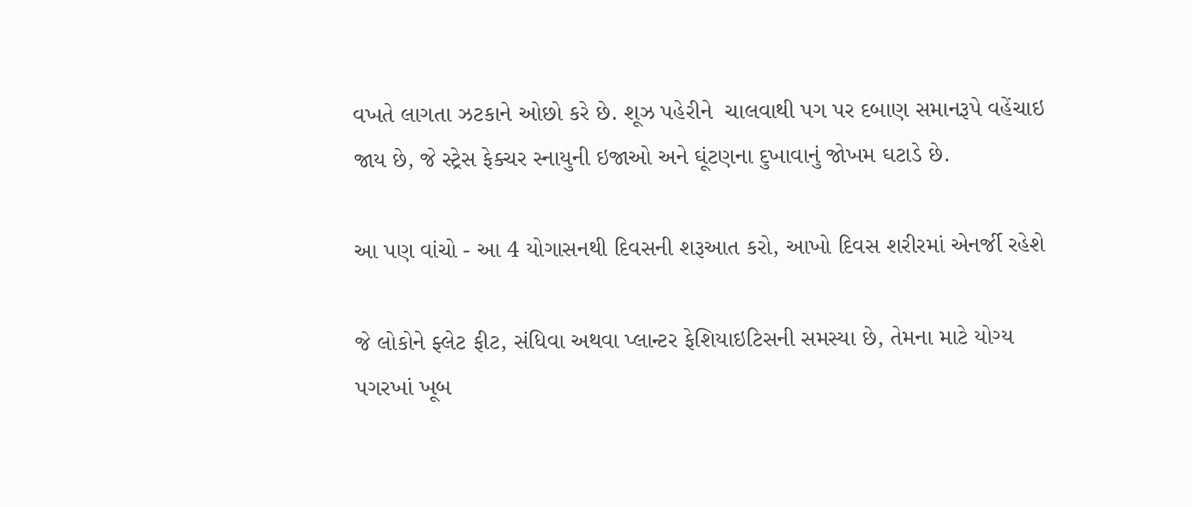વખતે લાગતા ઝટકાને ઓછો કરે છે. શૂઝ પહેરીને  ચાલવાથી પગ પર દબાણ સમાનરૂપે વહેંચાઇ જાય છે, જે સ્ટ્રેસ ફેક્ચર સ્નાયુની ઇજાઓ અને ઘૂંટણના દુખાવાનું જોખમ ઘટાડે છે.

આ પણ વાંચો - આ 4 યોગાસનથી દિવસની શરૂઆત કરો, આખો દિવસ શરીરમાં એનર્જી રહેશે

જે લોકોને ફ્લેટ ફીટ, સંધિવા અથવા પ્લાન્ટર ફેશિયાઇટિસની સમસ્યા છે, તેમના માટે યોગ્ય પગરખાં ખૂબ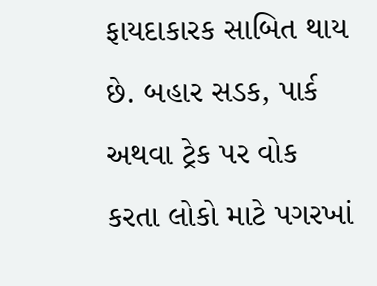ફાયદાકારક સાબિત થાય છે. બહાર સડક, પાર્ક અથવા ટ્રેક પર વોક કરતા લોકો માટે પગરખાં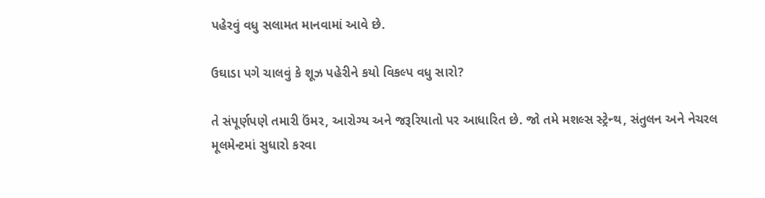પહેરવું વધુ સલામત માનવામાં આવે છે.

ઉઘાડા પગે ચાલવું કે શૂઝ પહેરીને કયો વિકલ્પ વધુ સારો?

તે સંપૂર્ણપણે તમારી ઉંમર, આરોગ્ય અને જરૂરિયાતો પર આધારિત છે. જો તમે મશલ્સ સ્ટ્રેન્થ, સંતુલન અને નેચરલ મૂલમેન્ટમાં સુધારો કરવા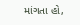માંગતા હો,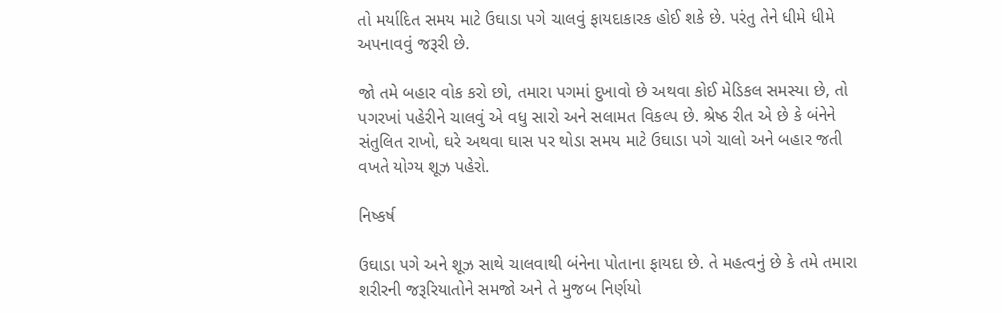તો મર્યાદિત સમય માટે ઉઘાડા પગે ચાલવું ફાયદાકારક હોઈ શકે છે. પરંતુ તેને ધીમે ધીમે અપનાવવું જરૂરી છે.

જો તમે બહાર વોક કરો છો, તમારા પગમાં દુખાવો છે અથવા કોઈ મેડિકલ સમસ્યા છે, તો પગરખાં પહેરીને ચાલવું એ વધુ સારો અને સલામત વિકલ્પ છે. શ્રેષ્ઠ રીત એ છે કે બંનેને સંતુલિત રાખો, ઘરે અથવા ઘાસ પર થોડા સમય માટે ઉઘાડા પગે ચાલો અને બહાર જતી વખતે યોગ્ય શૂઝ પહેરો.

નિષ્કર્ષ

ઉઘાડા પગે અને શૂઝ સાથે ચાલવાથી બંનેના પોતાના ફાયદા છે. તે મહત્વનું છે કે તમે તમારા શરીરની જરૂરિયાતોને સમજો અને તે મુજબ નિર્ણયો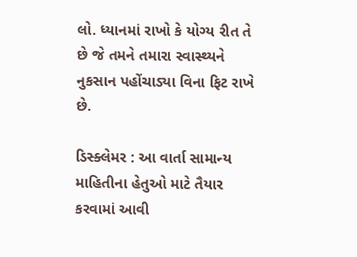લો. ધ્યાનમાં રાખો કે યોગ્ય રીત તે છે જે તમને તમારા સ્વાસ્થ્યને નુકસાન પહોંચાડ્યા વિના ફિટ રાખે છે.

ડિસ્ક્લેમર : આ વાર્તા સામાન્ય માહિતીના હેતુઓ માટે તૈયાર કરવામાં આવી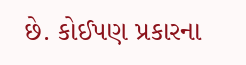છે. કોઈપણ પ્રકારના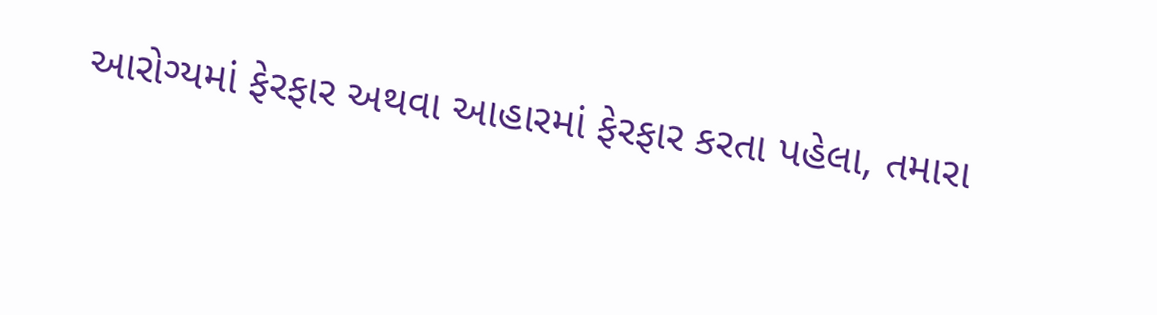આરોગ્યમાં ફેરફાર અથવા આહારમાં ફેરફાર કરતા પહેલા, તમારા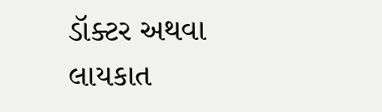ડૉક્ટર અથવા લાયકાત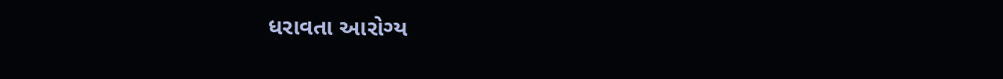ધરાવતા આરોગ્ય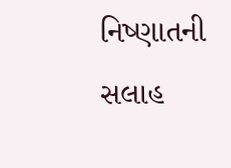નિષ્ણાતની સલાહ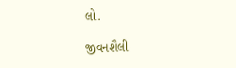લો.

જીવનશૈલી